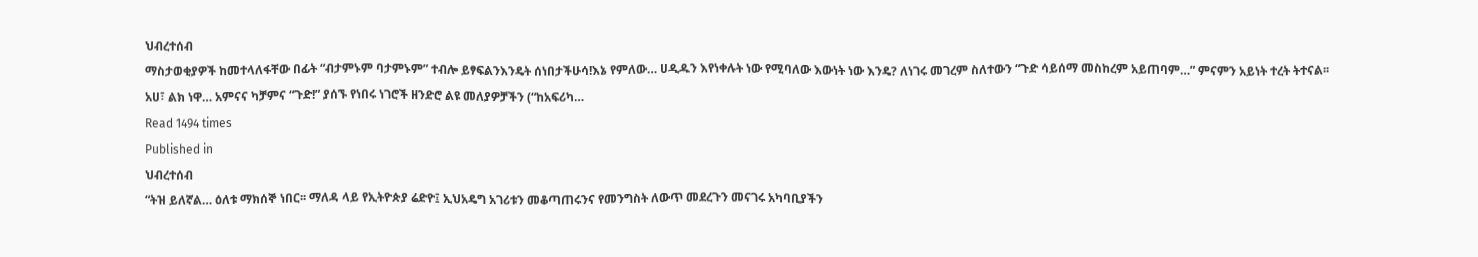ህብረተሰብ
ማስታወቂያዎች ከመተላለፋቸው በፊት “ብታምኑም ባታምኑም” ተብሎ ይፃፍልንእንዴት ሰነበታችሁሳ!እኔ የምለው… ሀዲዱን እየነቀሉት ነው የሚባለው እውነት ነው እንዴ? ለነገሩ መገረም ስለተውን “ጉድ ሳይሰማ መስከረም አይጠባም…” ምናምን አይነት ተረት ትተናል፡፡ አሀ፣ ልክ ነዋ… አምናና ካቻምና “ጉድ!” ያሰኙ የነበሩ ነገሮች ዘንድሮ ልዩ መለያዎቻችን (“ከአፍሪካ…
Read 1494 times
Published in
ህብረተሰብ
“ትዝ ይለኛል… ዕለቱ ማክሰኞ ነበር፡፡ ማለዳ ላይ የኢትዮጵያ ሬድዮ፤ ኢህአዴግ አገሪቱን መቆጣጠሩንና የመንግስት ለውጥ መደረጉን መናገሩ አካባቢያችን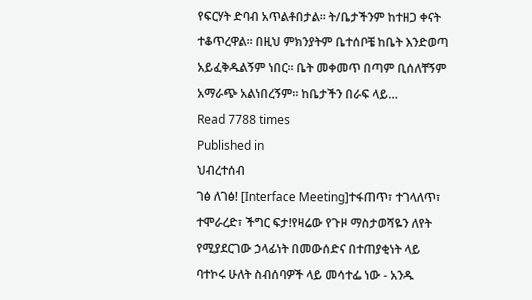የፍርሃት ድባብ አጥልቶበታል፡፡ ት/ቤታችንም ከተዘጋ ቀናት ተቆጥረዋል፡፡ በዚህ ምክንያትም ቤተሰቦቼ ከቤት እንድወጣ አይፈቅዱልኝም ነበር፡፡ ቤት መቀመጥ በጣም ቢሰለቸኝም አማራጭ አልነበረኝም፡፡ ከቤታችን በራፍ ላይ…
Read 7788 times
Published in
ህብረተሰብ
ገፅ ለገፅ! [Interface Meeting]ተፋጠጥ፣ ተገላለጥ፣ ተሞራረድ፣ ችግር ፍታ!የዛሬው የጉዞ ማስታወሻዬን ለየት የሚያደርገው ኃላፊነት በመውሰድና በተጠያቂነት ላይ ባተኮሩ ሁለት ስብሰባዎች ላይ መሳተፌ ነው - አንዱ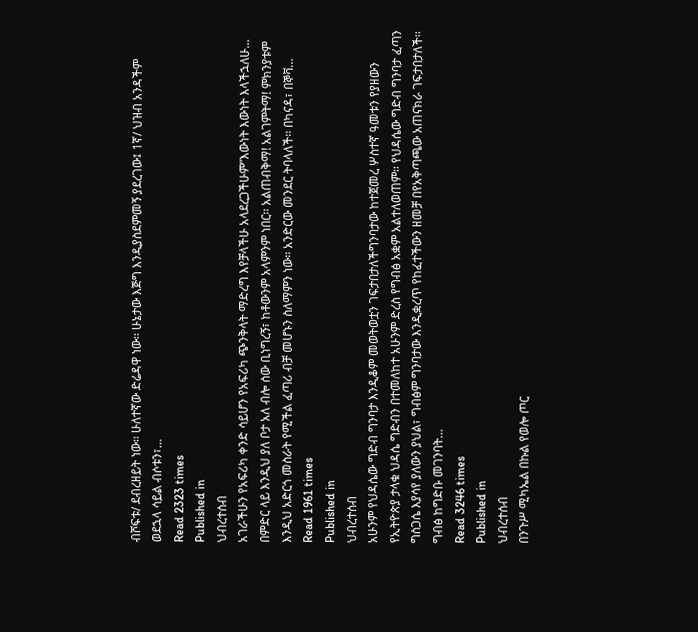ብሾፍቱ/ ደብረዘይት ነው፡፡ ሁለተኛው ድሬዳዋ ነው፡፡ ሁኔታው እጅግ እንዲያስደምመኝ ያደረገው፤ 1ኛ/ ህዝብ አንዳችም ወደኋላ ሳይል ብሶቱን፣…
Read 2323 times
Published in
ህብረተሰብ
አገራችሁን የአፍሪካ ቀንድ ሳይሆን የአፍሪካ ጭንቅላት ማድረግ እየቻላችሁ አላደረጋችሁም”እውነት እውነት እላችኋለሁ… በምድር ላይ እንዲህ ያለ ቦታ አለ ብሎ ሰው ቢነግረኝ፣ ከቶውንም አላምንም ነበር፡፡ አልጠብቅማ! አልገምትማ! ምክንያቱም እንዲህ አድርጎ መስራት የሚችል ፈጣሪ ብቻ መሆኑን ስለማምን ነው፡፡ አንድርው መንደር ትባላለች፡፡ በካናዳ፣ በኞቫ…
Read 1961 times
Published in
ህብረተሰብ
አሁንም የህዳሴው ግድብ ግንባታ እንዲቆም መወትወቷን ገፍታበታለችግንባታው ከተጀመረ ሦስተኛ ዓመቱን የያዘውን የኢትዮጵያ ታላቁ ህዳሴ ግድብን በተመለከተ አሁንም ድረስ የግብፅ አቋም አልተለወጠም፡፡ የህዳሴው ግድብ ግንባታ ፈጣን ግስጋሴ እያሳየ ያለውን ያህል፣ ግብፅም ግንባታው እንዲቋረጥ የከፈተችውን ዘመቻ በየአቅጣጫው አጠናክራ ገፍታበታለች፡፡ ግብፅ ከግድቡ መገንባት…
Read 3246 times
Published in
ህብረተሰብ
በንጉሥ ሚካኤል በኩል የወሎ ጦር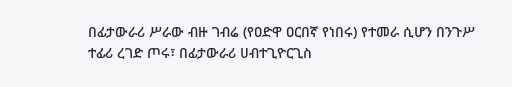በፊታውራሪ ሥራው ብዙ ገብሬ (የዐድዋ ዐርበኛ የነበሩ) የተመራ ሲሆን በንጉሥ ተፊሪ ረገድ ጦሩ፣ በፊታውራሪ ሀብተጊዮርጊስ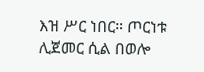እዝ ሥር ነበር። ጦርነቱ ሊጀመር ሲል በወሎ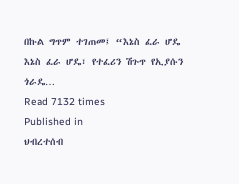በኩል ግጥም ተገጠመ፤ “እኔስ ፈራ ሆዴ እኔስ ፈራ ሆዴ፣ የተፈሪን ሽጉጥ የኢያሱን ጎራዴ…
Read 7132 times
Published in
ህብረተሰብ